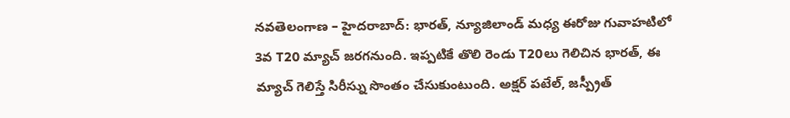నవతెలంగాణ – హైదరాబాద్: భారత్, న్యూజిలాండ్ మధ్య ఈరోజు గువాహటిలో 3వ T20 మ్యాచ్ జరగనుంది. ఇప్పటికే తొలి రెండు T20లు గెలిచిన భారత్, ఈ మ్యాచ్ గెలిస్తే సిరీస్ను సొంతం చేసుకుంటుంది. అక్షర్ పటేల్, జస్ప్రీత్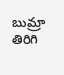బుమ్రా తిరిగి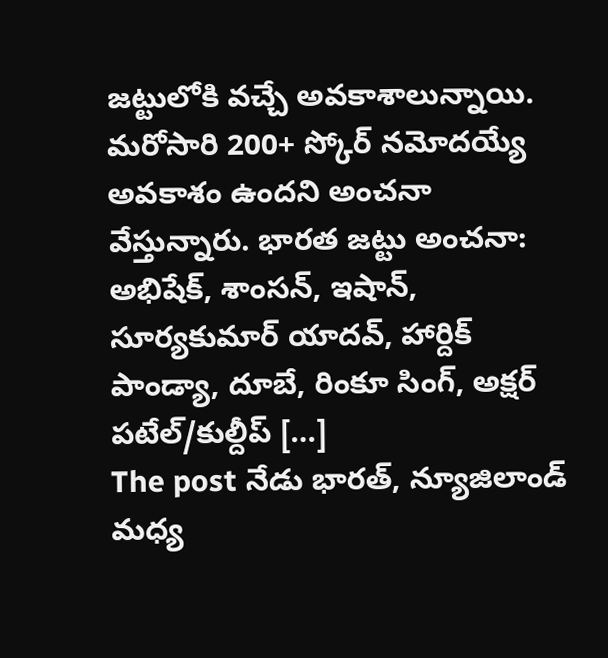జట్టులోకి వచ్చే అవకాశాలున్నాయి. మరోసారి 200+ స్కోర్ నమోదయ్యే అవకాశం ఉందని అంచనా వేస్తున్నారు. భారత జట్టు అంచనా: అభిషేక్, శాంసన్, ఇషాన్, సూర్యకుమార్ యాదవ్, హార్దిక్ పాండ్యా, దూబే, రింకూ సింగ్, అక్షర్ పటేల్/కుల్దీప్ […]
The post నేడు భారత్, న్యూజిలాండ్ మధ్య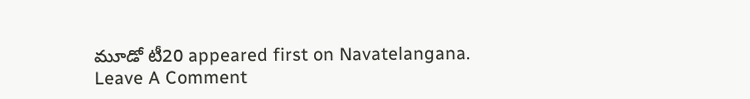మూడో టీ20 appeared first on Navatelangana.
Leave A Comment